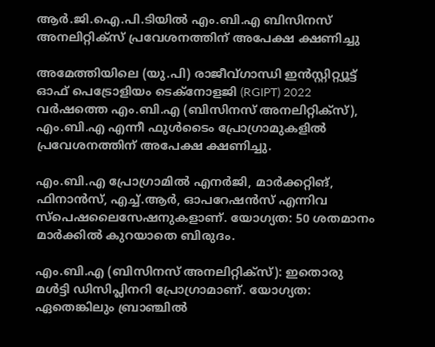ആർ.ജി.ഐ.പി.ടിയിൽ എം.ബി.എ ബിസിനസ് അനലിറ്റിക്സ് പ്രവേശനത്തിന് അപേക്ഷ ക്ഷണിച്ചു

അമേത്തിയിലെ (യു.പി) രാജീവ്ഗാന്ധി ഇൻസ്റ്റിറ്റ്യൂട്ട് ഓഫ് പെട്രോളിയം ടെക്നോളജി (RGIPT) 2022 വർഷത്തെ എം.ബി.എ (ബിസിനസ് അനലിറ്റിക്സ്), എം.ബി.എ എന്നീ ഫുൾടൈം പ്രോഗ്രാമുകളിൽ പ്രവേശനത്തിന് അപേക്ഷ ക്ഷണിച്ചു.

എം.ബി.എ പ്രോഗ്രാമിൽ എനർജി, മാർക്കറ്റിങ്, ഫിനാൻസ്, എച്ച്.ആർ, ഓപറേഷൻസ് എന്നിവ സ്‍പെഷലൈസേഷനുകളാണ്. യോഗ്യത: 50 ശതമാനം മാർക്കിൽ കുറയാതെ ബിരുദം.

എം.ബി.എ (ബിസിനസ് അനലിറ്റിക്സ്): ഇതൊരു മൾട്ടി ഡിസിപ്ലിനറി പ്രോഗ്രാമാണ്. യോഗ്യത: ഏതെങ്കിലും ബ്രാഞ്ചിൽ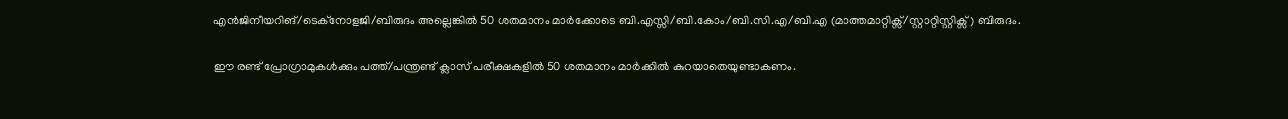എൻജിനീയറിങ്/ടെക്നോളജി/ബിരുദം അല്ലെങ്കിൽ 50 ശതമാനം മാർക്കോടെ ബി.എസ്സി/ബി.കോം/ബി.സി.എ/ബി.എ (മാത്തമാറ്റിക്സ്/സ്റ്റാറ്റിസ്റ്റിക്സ്) ബിരുദം.

ഈ രണ്ട് പ്രോഗ്രാമുകൾക്കും പത്ത്/പന്ത്രണ്ട് ക്ലാസ് പരീക്ഷകളിൽ 50 ശതമാനം മാർക്കിൽ കുറയാതെയുണ്ടാകണം.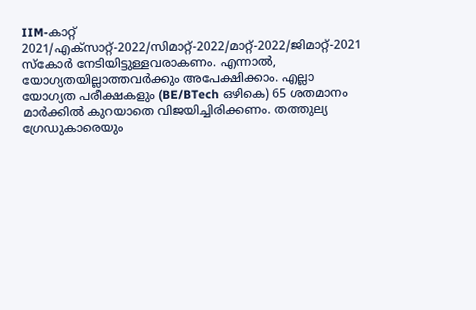IIM-കാറ്റ് 2021/എക്സാറ്റ്-2022/സിമാറ്റ്-2022/മാറ്റ്-2022/ജിമാറ്റ്-2021 സ്കോർ നേടിയിട്ടുള്ളവരാകണം. എന്നാൽ, യോഗ്യതയില്ലാത്തവർക്കും അപേക്ഷിക്കാം. എല്ലാ യോഗ്യത പരീക്ഷകളും (BE/BTech ഒഴികെ) 65 ശതമാനം മാർക്കിൽ കുറയാതെ വിജയിച്ചിരിക്കണം. തത്തുല്യ ഗ്രേഡുകാരെയും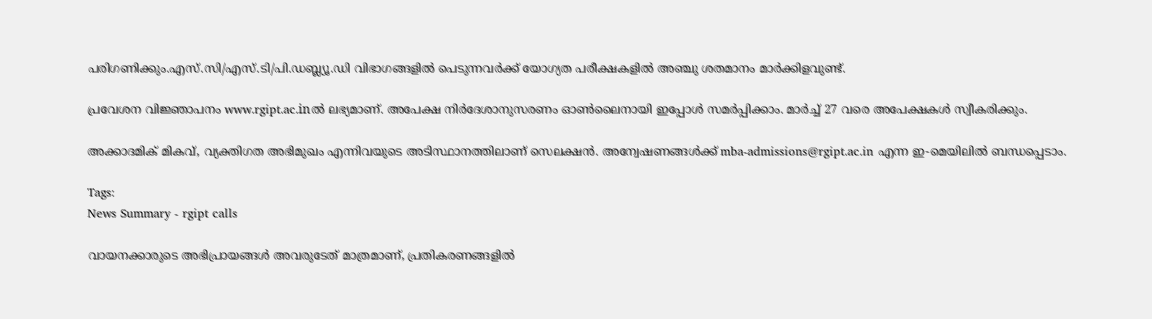പരിഗണിക്കും.എസ്.സി/എസ്.ടി/പി.ഡബ്ല്യൂ.ഡി വിഭാഗങ്ങളിൽ പെടുന്നവർക്ക് യോഗ്യത പരീക്ഷകളിൽ അഞ്ചു ശതമാനം മാർക്കിളവുണ്ട്.

പ്രവേശന വിജ്ഞാപനം www.rgipt.ac.inൽ ലഭ്യമാണ്. അപേക്ഷ നിർദേശാനുസരണം ഓൺലൈനായി ഇപ്പോൾ സമർപ്പിക്കാം. മാർച്ച് 27 വരെ അപേക്ഷകൾ സ്വീകരിക്കും.

അക്കാദമിക് മികവ്, വ്യക്തിഗത അഭിമുഖം എന്നിവയുടെ അടിസ്ഥാനത്തിലാണ് സെലക്ഷൻ. അന്വേഷണങ്ങൾക്ക് mba-admissions@rgipt.ac.in എന്ന ഇ-മെയിലിൽ ബന്ധപ്പെടാം.

Tags:
News Summary - rgipt calls

വായനക്കാരുടെ അഭിപ്രായങ്ങള്‍ അവരുടേത് മാത്രമാണ്, പ്രതികരണങ്ങളിൽ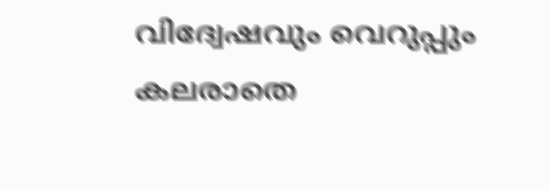വിദ്വേഷവും വെറുപ്പും കലരാതെ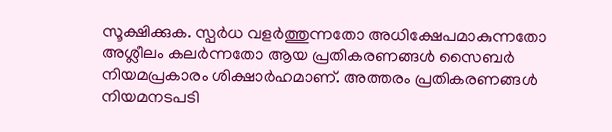സൂക്ഷിക്കുക. സ്പർധ വളർത്തുന്നതോ അധിക്ഷേപമാകുന്നതോ അശ്ലീലം കലർന്നതോ ആയ പ്രതികരണങ്ങൾ സൈബർ നിയമപ്രകാരം ശിക്ഷാർഹമാണ്. അത്തരം പ്രതികരണങ്ങൾ നിയമനടപടി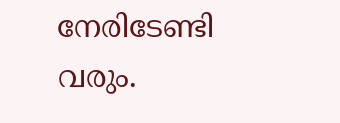നേരിടേണ്ടി വരും.